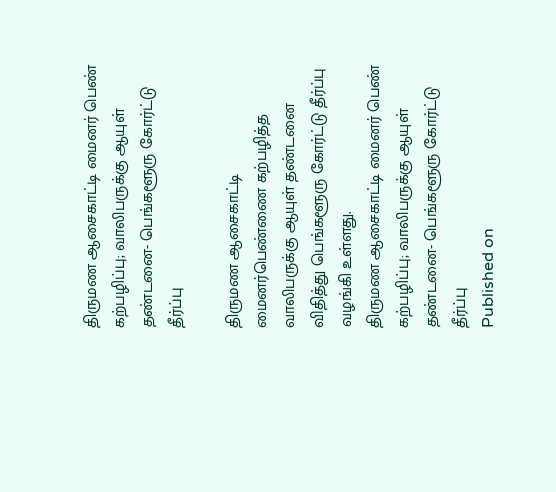திருமண ஆசைகாட்டி மைனர் பெண் கற்பழிப்பு; வாலிபருக்கு ஆயுள் தண்டனை- பெங்களூரு கோர்ட்டு தீர்ப்பு

திருமண ஆசைகாட்டி மைனர்பெண்ணை கற்பழித்த வாலிபருக்கு ஆயுள் தண்டனை விதித்து பெங்களூரு கோர்ட்டு தீர்ப்பு வழங்கி உள்ளது.
திருமண ஆசைகாட்டி மைனர் பெண் கற்பழிப்பு; வாலிபருக்கு ஆயுள் தண்டனை- பெங்களூரு கோர்ட்டு தீர்ப்பு
Published on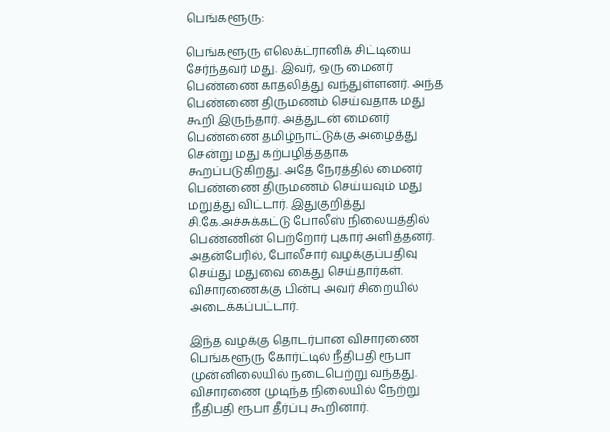பெங்களூரு:

பெங்களூரு எலெக்ட்ரானிக் சிட்டியை சேர்ந்தவர் மது. இவர், ஒரு மைனர் பெண்ணை காதலித்து வந்துள்ளனர். அந்த பெண்ணை திருமணம் செய்வதாக மது கூறி இருந்தார். அத்துடன் மைனர் பெண்ணை தமிழ்நாட்டுக்கு அழைத்து சென்று மது கற்பழித்ததாக கூறப்படுகிறது. அதே நேரத்தில் மைனர் பெண்ணை திருமணம் செய்யவும் மது மறுத்து விட்டார். இதுகுறித்து சி.கே.அச்சுக்கட்டு போலீஸ் நிலையத்தில் பெண்ணின் பெற்றோர் புகார் அளித்தனர். அதன்பேரில், போலீசார் வழக்குப்பதிவு செய்து மதுவை கைது செய்தார்கள். விசாரணைக்கு பின்பு அவர் சிறையில் அடைக்கப்பட்டார்.

இந்த வழக்கு தொடர்பான விசாரணை பெங்களூரு கோர்ட்டில் நீதிபதி ரூபா முன்னிலையில் நடைபெற்று வந்தது. விசாரணை முடிந்த நிலையில் நேற்று நீதிபதி ரூபா தீர்ப்பு கூறினார்.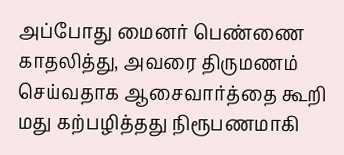அப்போது மைனர் பெண்ணை காதலித்து, அவரை திருமணம் செய்வதாக ஆசைவார்த்தை கூறி மது கற்பழித்தது நிரூபணமாகி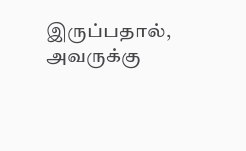இருப்பதால், அவருக்கு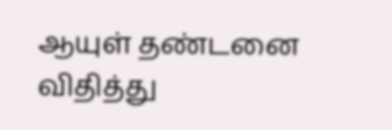ஆயுள் தண்டனை விதித்து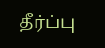தீர்ப்பு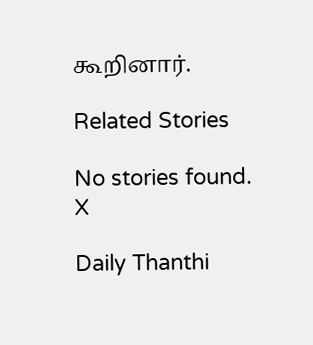கூறினார்.

Related Stories

No stories found.
X

Daily Thanthi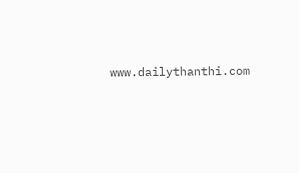www.dailythanthi.com